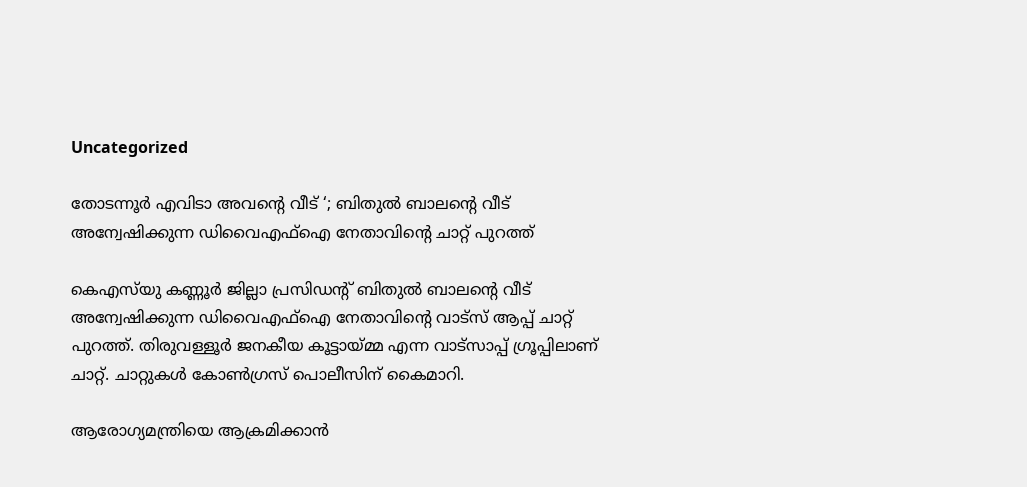Uncategorized

തോടന്നൂര്‍ എവിടാ അവന്റെ വീട് ‘; ബിതുല്‍ ബാലന്റെ വീട് അന്വേഷിക്കുന്ന ഡിവൈഎഫ്‌ഐ നേതാവിന്റെ ചാറ്റ് പുറത്ത്

കെഎസ്‌യു കണ്ണൂര്‍ ജില്ലാ പ്രസിഡന്റ് ബിതുല്‍ ബാലന്റെ വീട് അന്വേഷിക്കുന്ന ഡിവൈഎഫ്‌ഐ നേതാവിന്റെ വാട്‌സ് ആപ്പ് ചാറ്റ് പുറത്ത്. തിരുവള്ളൂര്‍ ജനകീയ കൂട്ടായ്മ്മ എന്ന വാട്‌സാപ്പ് ഗ്രൂപ്പിലാണ് ചാറ്റ്. ചാറ്റുകള്‍ കോണ്‍ഗ്രസ് പൊലീസിന് കൈമാറി.

ആരോഗ്യമന്ത്രിയെ ആക്രമിക്കാന്‍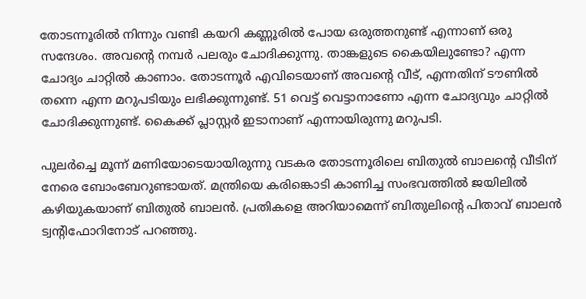തോടന്നൂരില്‍ നിന്നും വണ്ടി കയറി കണ്ണൂരില്‍ പോയ ഒരുത്തനുണ്ട് എന്നാണ് ഒരു സന്ദേശം. അവന്റെ നമ്പര്‍ പലരും ചോദിക്കുന്നു. താങ്കളുടെ കൈയിലുണ്ടോ? എന്ന ചോദ്യം ചാറ്റില്‍ കാണാം. തോടന്നൂര്‍ എവിടെയാണ് അവന്റെ വീട്, എന്നതിന് ടൗണില്‍ തന്നെ എന്ന മറുപടിയും ലഭിക്കുന്നുണ്ട്. 51 വെട്ട് വെട്ടാനാണോ എന്ന ചോദ്യവും ചാറ്റില്‍ ചോദിക്കുന്നുണ്ട്. കൈക്ക് പ്ലാസ്റ്റര്‍ ഇടാനാണ് എന്നായിരുന്നു മറുപടി.

പുലര്‍ച്ചെ മൂന്ന് മണിയോടെയായിരുന്നു വടകര തോടന്നൂരിലെ ബിതുല്‍ ബാലന്റെ വീടിന് നേരെ ബോംബേറുണ്ടായത്. മന്ത്രിയെ കരിങ്കൊടി കാണിച്ച സംഭവത്തില്‍ ജയിലില്‍ കഴിയുകയാണ് ബിതുല്‍ ബാലന്‍. പ്രതികളെ അറിയാമെന്ന് ബിതുലിന്റെ പിതാവ് ബാലന്‍ ട്വന്റിഫോറിനോട് പറഞ്ഞു.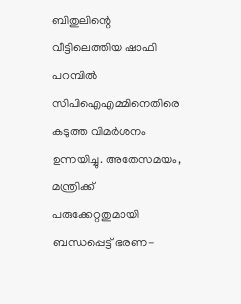ബിതുലിന്റെ വീട്ടിലെത്തിയ ഷാഫി പറമ്പില്‍ സിപിഐഎമ്മിനെതിരെ കടുത്ത വിമര്‍ശനം ഉന്നയിച്ചു. അതേസമയം, മന്ത്രിക്ക് പരുക്കേറ്റതുമായി ബന്ധപ്പെട്ട് ഭരണ-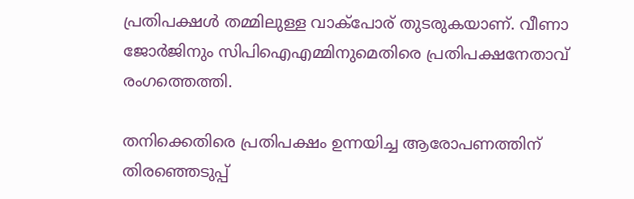പ്രതിപക്ഷള്‍ തമ്മിലുള്ള വാക്‌പോര് തുടരുകയാണ്. വീണാ ജോര്‍ജിനും സിപിഐഎമ്മിനുമെതിരെ പ്രതിപക്ഷനേതാവ് രംഗത്തെത്തി.

തനിക്കെതിരെ പ്രതിപക്ഷം ഉന്നയിച്ച ആരോപണത്തിന് തിരഞ്ഞെടുപ്പ്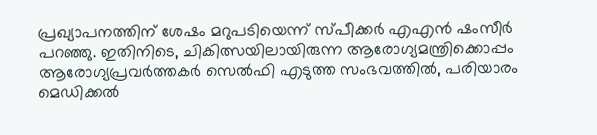പ്രഖ്യാപനത്തിന് ശേഷം മറുപടിയെന്ന് സ്പീക്കര്‍ എഎന്‍ ഷംസീര്‍ പറഞ്ഞു. ഇതിനിടെ, ചികിത്സയിലായിരുന്ന ആരോഗ്യമന്ത്രിക്കൊപ്പം ആരോഗ്യപ്രവര്‍ത്തകര്‍ സെല്‍ഫി എടുത്ത സംഭവത്തില്‍, പരിയാരം മെഡിക്കല്‍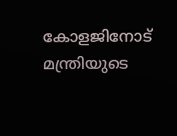കോളജിനോട് മന്ത്രിയുടെ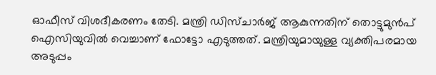ഓഫീസ് വിശദീകരണം തേടി. മന്ത്രി ഡിസ്ചാര്‍ജ് ആകുന്നതിന് തൊട്ടുമുന്‍പ് ഐസിയുവില്‍ വെച്ചാണ് ഫോട്ടോ എടുത്തത്. മന്ത്രിയുമായുള്ള വ്യക്തിപരമായ അടുപ്പം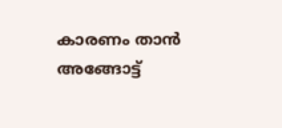കാരണം താന്‍ അങ്ങോട്ട്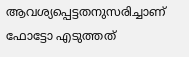ആവശ്യപ്പെട്ടതനുസരിച്ചാണ് ഫോട്ടോ എടുത്തത്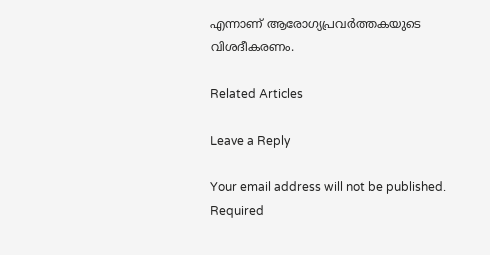എന്നാണ് ആരോഗ്യപ്രവര്‍ത്തകയുടെ വിശദീകരണം.

Related Articles

Leave a Reply

Your email address will not be published. Required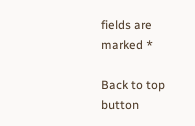fields are marked *

Back to top button